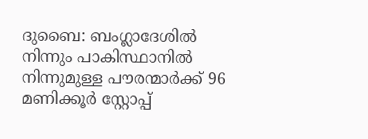ദുബൈ: ബംഗ്ലാദേശിൽ നിന്നും പാകിസ്ഥാനിൽ നിന്നുമുള്ള പൗരന്മാർക്ക് 96 മണിക്കൂർ സ്റ്റോപ്പ്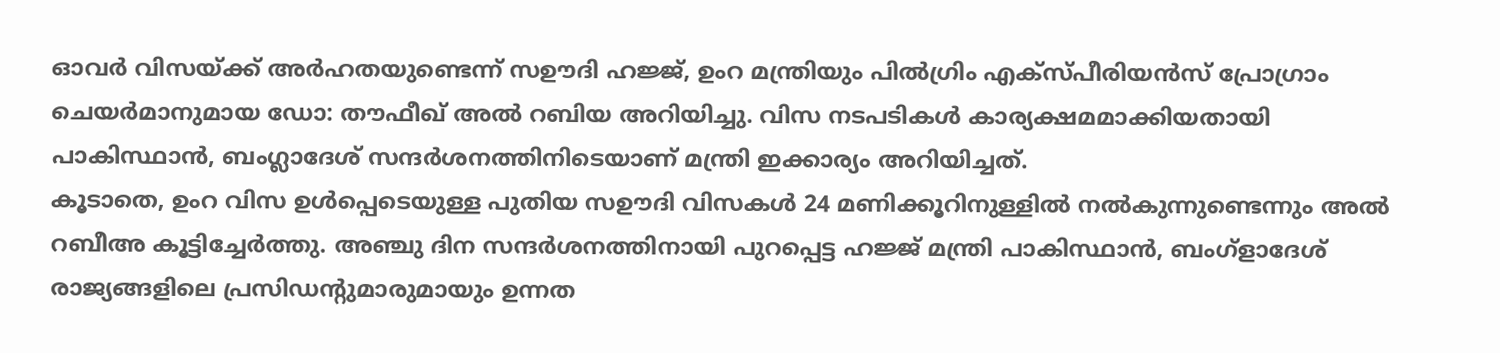ഓവർ വിസയ്ക്ക് അർഹതയുണ്ടെന്ന് സഊദി ഹജ്ജ്, ഉംറ മന്ത്രിയും പിൽഗ്രിം എക്സ്പീരിയൻസ് പ്രോഗ്രാം ചെയർമാനുമായ ഡോ: തൗഫീഖ് അൽ റബിയ അറിയിച്ചു. വിസ നടപടികൾ കാര്യക്ഷമമാക്കിയതായി പാകിസ്ഥാൻ, ബംഗ്ലാദേശ് സന്ദർശനത്തിനിടെയാണ് മന്ത്രി ഇക്കാര്യം അറിയിച്ചത്.
കൂടാതെ, ഉംറ വിസ ഉൾപ്പെടെയുള്ള പുതിയ സഊദി വിസകൾ 24 മണിക്കൂറിനുള്ളിൽ നൽകുന്നുണ്ടെന്നും അൽ റബീഅ കൂട്ടിച്ചേർത്തു. അഞ്ചു ദിന സന്ദർശനത്തിനായി പുറപ്പെട്ട ഹജ്ജ് മന്ത്രി പാകിസ്ഥാൻ, ബംഗ്ളാദേശ് രാജ്യങ്ങളിലെ പ്രസിഡന്റുമാരുമായും ഉന്നത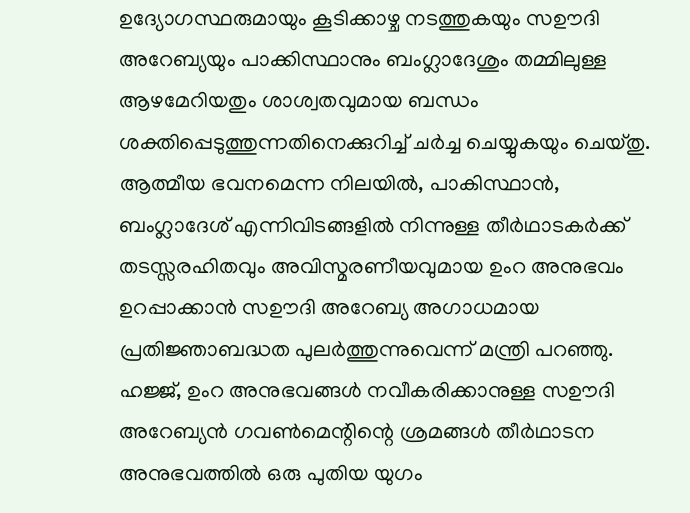ഉദ്യോഗസ്ഥരുമായും കൂടിക്കാഴ്ച നടത്തുകയും സഊദി അറേബ്യയും പാക്കിസ്ഥാനും ബംഗ്ലാദേശും തമ്മിലുള്ള ആഴമേറിയതും ശാശ്വതവുമായ ബന്ധം ശക്തിപ്പെടുത്തുന്നതിനെക്കുറിച്ച് ചർച്ച ചെയ്യുകയും ചെയ്തു.
ആത്മീയ ഭവനമെന്ന നിലയിൽ, പാകിസ്ഥാൻ, ബംഗ്ലാദേശ് എന്നിവിടങ്ങളിൽ നിന്നുള്ള തീർഥാടകർക്ക് തടസ്സരഹിതവും അവിസ്മരണീയവുമായ ഉംറ അനുഭവം ഉറപ്പാക്കാൻ സഊദി അറേബ്യ അഗാധമായ പ്രതിജ്ഞാബദ്ധത പുലർത്തുന്നുവെന്ന് മന്ത്രി പറഞ്ഞു. ഹജ്ജ്, ഉംറ അനുഭവങ്ങൾ നവീകരിക്കാനുള്ള സഊദി അറേബ്യൻ ഗവൺമെന്റിന്റെ ശ്രമങ്ങൾ തീർഥാടന അനുഭവത്തിൽ ഒരു പുതിയ യുഗം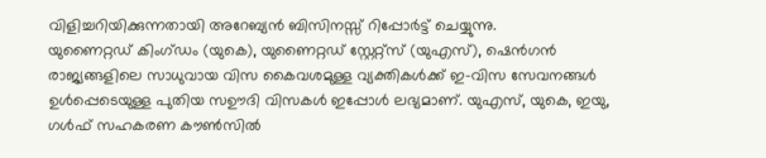വിളിച്ചറിയിക്കുന്നതായി അറേബ്യൻ ബിസിനസ്സ് റിപ്പോർട്ട് ചെയ്യുന്നു.
യുണൈറ്റഡ് കിംഗ്ഡം (യുകെ), യുണൈറ്റഡ് സ്റ്റേറ്റ്സ് (യുഎസ്), ഷെൻഗൻ രാജ്യങ്ങളിലെ സാധുവായ വിസ കൈവശമുള്ള വ്യക്തികൾക്ക് ഇ-വിസ സേവനങ്ങൾ ഉൾപ്പെടെയുള്ള പുതിയ സഊദി വിസകൾ ഇപ്പോൾ ലഭ്യമാണ്. യുഎസ്, യുകെ, ഇയു, ഗൾഫ് സഹകരണ കൗൺസിൽ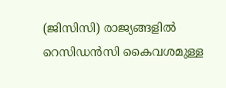(ജിസിസി) രാജ്യങ്ങളിൽ റെസിഡൻസി കൈവശമുള്ള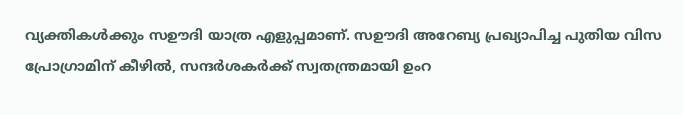വ്യക്തികൾക്കും സഊദി യാത്ര എളുപ്പമാണ്. സഊദി അറേബ്യ പ്രഖ്യാപിച്ച പുതിയ വിസ പ്രോഗ്രാമിന് കീഴിൽ, സന്ദർശകർക്ക് സ്വതന്ത്രമായി ഉംറ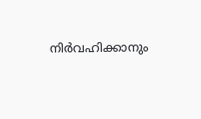നിർവഹിക്കാനും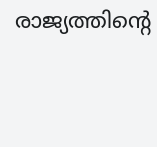രാജ്യത്തിന്റെ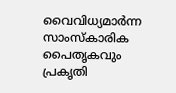വൈവിധ്യമാർന്ന സാംസ്കാരിക പൈതൃകവും പ്രകൃതി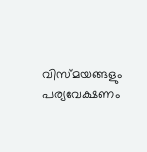വിസ്മയങ്ങളും പര്യവേക്ഷണം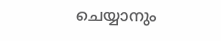ചെയ്യാനും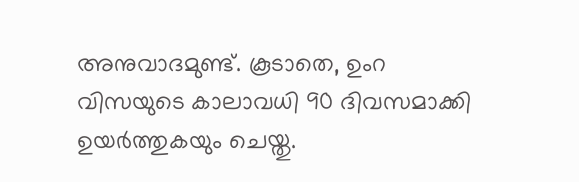അനുവാദമുണ്ട്. കൂടാതെ, ഉംറ വിസയുടെ കാലാവധി 90 ദിവസമാക്കി ഉയർത്തുകയും ചെയ്തു.